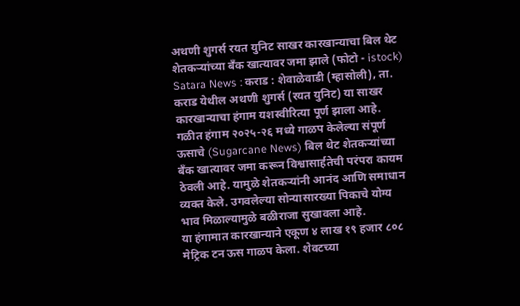अथणी शुगर्स रयत युनिट साखर कारखान्याचा बिल थेट शेतकऱ्यांच्या बँक खात्यावर जमा झाले (फोटो - istock)
Satara News : कराड : शेवाळेवाडी (म्हासोली), ता. कराड येथील अथणी शुगर्स (रयत युनिट) या साखर कारखान्याचा हंगाम यशस्वीरित्या पूर्ण झाला आहे. गळीत हंगाम २०२५-२६ मध्ये गाळप केलेल्या संपूर्ण ऊसाचे (Sugarcane News) बिल थेट शेतकऱ्यांच्या बँक खात्यावर जमा करून विश्वासार्हतेची परंपरा कायम ठेवली आहे. यामुळे शेतकऱ्यांनी आनंद आणि समाधान व्यक्त केले. उगवलेल्या सोन्यासारख्या पिकाचे योग्य भाव मिळाल्यामुळे बळीराजा सुखावला आहे.
या हंगामात कारखान्याने एकूण ४ लाख १९ हजार ८०८ मेट्रिक टन ऊस गाळप केला. शेवटच्या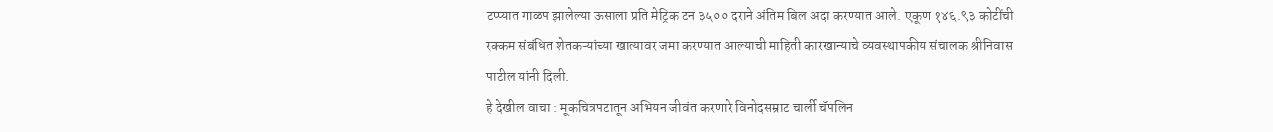टप्प्यात गाळप झालेल्या ऊसाला प्रति मेट्रिक टन ३५०० दराने अंतिम बिल अदा करण्यात आले. एकूण १४६.९३ कोटींची रक्कम संबंधित शेतकऱ्यांच्या खात्यावर जमा करण्यात आल्याची माहिती कारखान्याचे व्यवस्थापकीय संचालक श्रीनिवास पाटील यांनी दिली.
हे देखील वाचा : मूकचित्रपटातून अभियन जीवंत करणारे विनोदसम्राट चार्ली चॅपलिन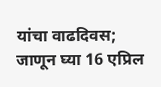यांचा वाढदिवस; जाणून घ्या 16 एप्रिल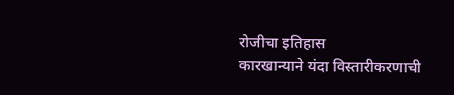रोजीचा इतिहास
कारखान्याने यंदा विस्तारीकरणाची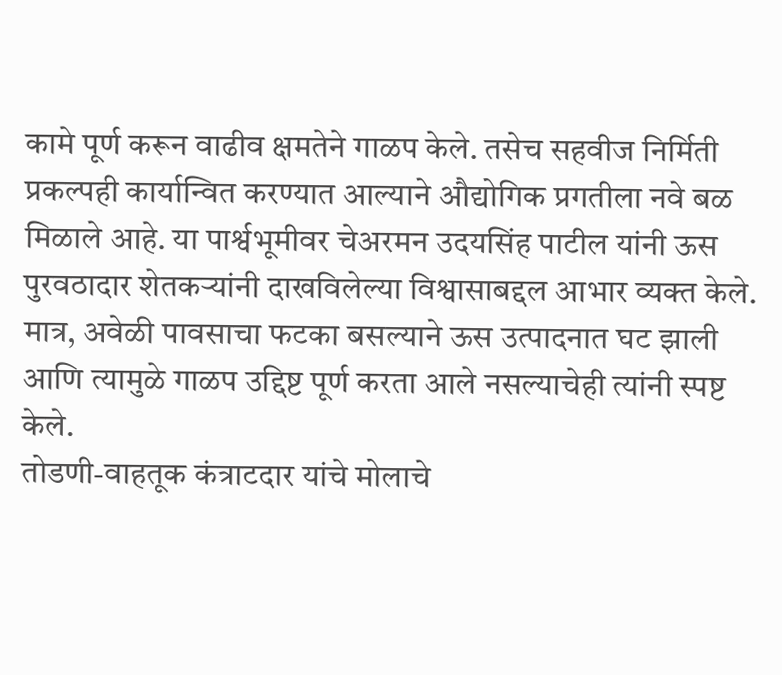कामे पूर्ण करून वाढीव क्षमतेने गाळप केले. तसेच सहवीज निर्मिती प्रकल्पही कार्यान्वित करण्यात आल्याने औद्योगिक प्रगतीला नवे बळ मिळाले आहे. या पार्श्वभूमीवर चेअरमन उदयसिंह पाटील यांनी ऊस पुरवठादार शेतकऱ्यांनी दाखविलेल्या विश्वासाबद्दल आभार व्यक्त केले. मात्र, अवेळी पावसाचा फटका बसल्याने ऊस उत्पादनात घट झाली आणि त्यामुळे गाळप उद्दिष्ट पूर्ण करता आले नसल्याचेही त्यांनी स्पष्ट केले.
तोडणी-वाहतूक कंत्राटदार यांचे मोलाचे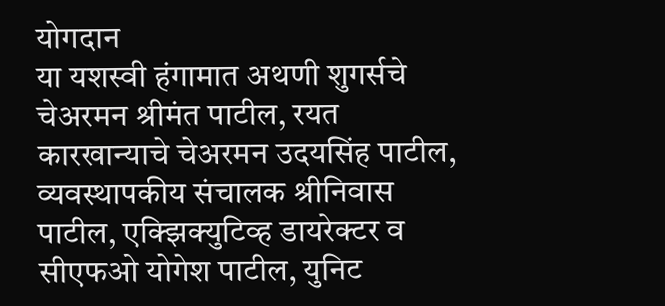योगदान
या यशस्वी हंगामात अथणी शुगर्सचे चेअरमन श्रीमंत पाटील, रयत कारखान्याचे चेअरमन उदयसिंह पाटील, व्यवस्थापकीय संचालक श्रीनिवास पाटील, एक्झिक्युटिव्ह डायरेक्टर व सीएफओ योगेश पाटील, युनिट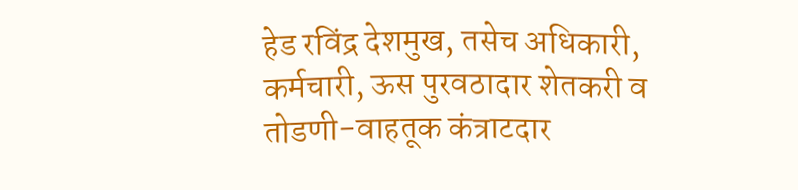हेड रविंद्र देशमुख, तसेच अधिकारी, कर्मचारी, ऊस पुरवठादार शेतकरी व तोडणी-वाहतूक कंत्राटदार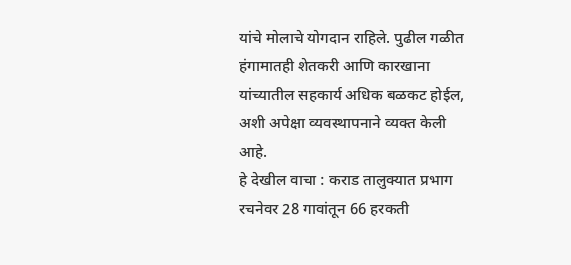यांचे मोलाचे योगदान राहिले. पुढील गळीत हंगामातही शेतकरी आणि कारखाना यांच्यातील सहकार्य अधिक बळकट होईल, अशी अपेक्षा व्यवस्थापनाने व्यक्त केली आहे.
हे देखील वाचा : कराड तालुक्यात प्रभाग रचनेवर 28 गावांतून 66 हरकती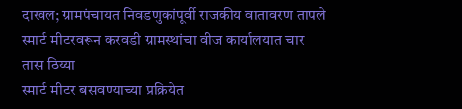दाखल; ग्रामपंचायत निवडणुकांपूर्वी राजकीय वातावरण तापले
स्मार्ट मीटरवरून करवडी ग्रामस्थांचा वीज कार्यालयात चार तास ठिय्या
स्मार्ट मीटर बसवण्याच्या प्रक्रियेत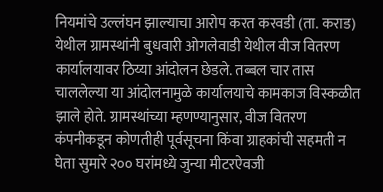नियमांचे उल्लंघन झाल्याचा आरोप करत करवडी (ता. कराड) येथील ग्रामस्थांनी बुधवारी ओगलेवाडी येथील वीज वितरण कार्यालयावर ठिय्या आंदोलन छेडले. तब्बल चार तास चाललेल्या या आंदोलनामुळे कार्यालयाचे कामकाज विस्कळीत झाले होते. ग्रामस्थांच्या म्हणण्यानुसार, वीज वितरण कंपनीकडून कोणतीही पूर्वसूचना किंवा ग्राहकांची सहमती न घेता सुमारे २०० घरांमध्ये जुन्या मीटरऐवजी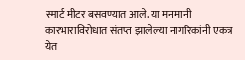स्मार्ट मीटर बसवण्यात आले. या मनमानी कारभाराविरोधात संतप्त झालेल्या नागरिकांनी एकत्र येत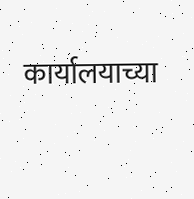कार्यालयाच्या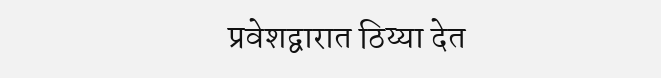प्रवेशद्वारात ठिय्या देत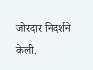जोरदार निदर्शने केली.